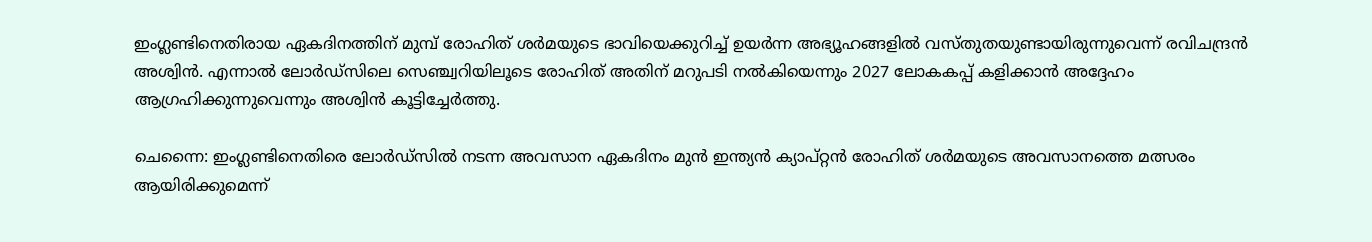ഇംഗ്ലണ്ടിനെതിരായ ഏകദിനത്തിന് മുമ്പ് രോഹിത് ശര്‍മയുടെ ഭാവിയെക്കുറിച്ച് ഉയര്‍ന്ന അഭ്യൂഹങ്ങളില്‍ വസ്തുതയുണ്ടായിരുന്നുവെന്ന് രവിചന്ദ്രന്‍ അശ്വിന്‍. എന്നാല്‍ ലോര്‍ഡ്‌സിലെ സെഞ്ച്വറിയിലൂടെ രോഹിത് അതിന് മറുപടി നല്‍കിയെന്നും 2027 ലോകകപ്പ് കളിക്കാന്‍ അദ്ദേഹം ആഗ്രഹിക്കുന്നുവെന്നും അശ്വിന്‍ കൂട്ടിച്ചേര്‍ത്തു.

ചെന്നൈ: ഇംഗ്ലണ്ടിനെതിരെ ലോര്‍ഡ്‌സില്‍ നടന്ന അവസാന ഏകദിനം മുന്‍ ഇന്ത്യന്‍ ക്യാപ്റ്റന്‍ രോഹിത് ശര്‍മയുടെ അവസാനത്തെ മത്സരം ആയിരിക്കുമെന്ന്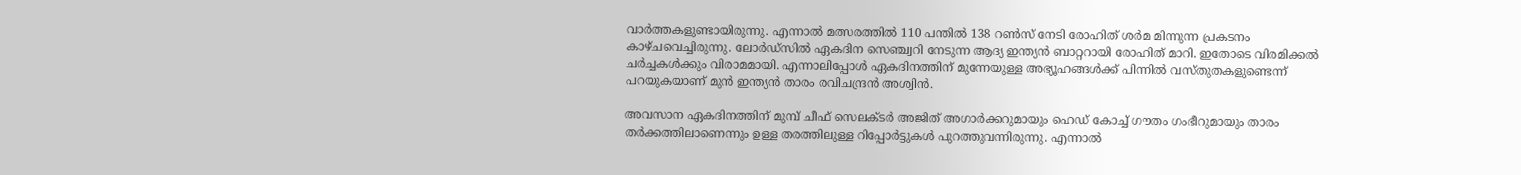വാര്‍ത്തകളുണ്ടായിരുന്നു. എന്നാല്‍ മത്സരത്തില്‍ 110 പന്തില്‍ 138 റണ്‍സ് നേടി രോഹിത് ശര്‍മ മിന്നുന്ന പ്രകടനം കാഴ്ചവെച്ചിരുന്നു. ലോര്‍ഡ്‌സില്‍ ഏകദിന സെഞ്ച്വറി നേടുന്ന ആദ്യ ഇന്ത്യന്‍ ബാറ്ററായി രോഹിത് മാറി. ഇതോടെ വിരമിക്കല്‍ ചര്‍ച്ചകള്‍ക്കും വിരാമമായി. എന്നാലിപ്പോള്‍ ഏകദിനത്തിന് മുന്നേയുള്ള അഭ്യൂഹങ്ങള്‍ക്ക് പിന്നില്‍ വസ്തുതകളുണ്ടെന്ന് പറയുകയാണ് മുന്‍ ഇന്ത്യന്‍ താരം രവിചന്ദ്രന്‍ അശ്വിന്‍.

അവസാന ഏകദിനത്തിന് മുമ്പ് ചീഫ് സെലക്ടര്‍ അജിത് അഗാര്‍ക്കറുമായും ഹെഡ് കോച്ച് ഗൗതം ഗംഭീറുമായും താരം തര്‍ക്കത്തിലാണെന്നും ഉള്ള തരത്തിലുള്ള റിപ്പോര്‍ട്ടുകള്‍ പുറത്തുവന്നിരുന്നു. എന്നാല്‍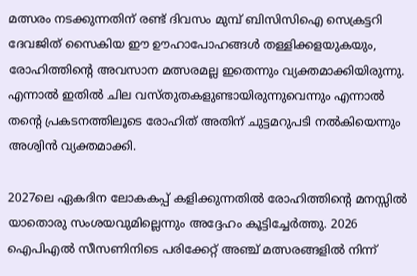മത്സരം നടക്കുന്നതിന് രണ്ട് ദിവസം മുമ്പ് ബിസിസിഐ സെക്രട്ടറി ദേവജിത് സൈകിയ ഈ ഊഹാപോഹങ്ങള്‍ തള്ളിക്കളയുകയും, രോഹിത്തിന്റെ അവസാന മത്സരമല്ല ഇതെന്നും വ്യക്തമാക്കിയിരുന്നു. എന്നാല്‍ ഇതില്‍ ചില വസ്തുതകളുണ്ടായിരുന്നുവെന്നും എന്നാല്‍ തന്റെ പ്രകടനത്തിലൂടെ രോഹിത് അതിന് ചുട്ടമറുപടി നല്‍കിയെന്നും അശ്വിന്‍ വ്യക്തമാക്കി.

2027ലെ ഏകദിന ലോകകപ്പ് കളിക്കുന്നതില്‍ രോഹിത്തിന്റെ മനസ്സില്‍ യാതൊരു സംശയവുമില്ലെന്നും അദ്ദേഹം കൂട്ടിച്ചേര്‍ത്തു. 2026 ഐപിഎല്‍ സീസണിനിടെ പരിക്കേറ്റ് അഞ്ച് മത്സരങ്ങളില്‍ നിന്ന്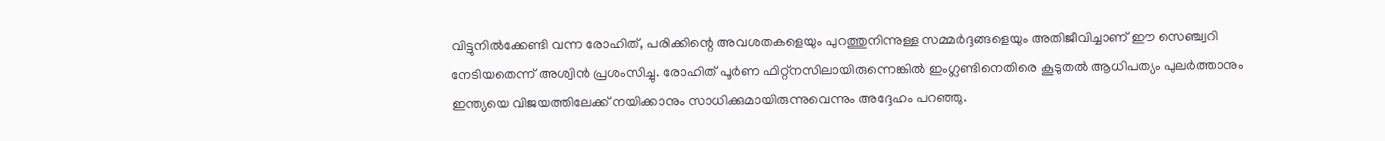വിട്ടുനില്‍ക്കേണ്ടി വന്ന രോഹിത്, പരിക്കിന്റെ അവശതകളെയും പുറത്തുനിന്നുള്ള സമ്മര്‍ദ്ദങ്ങളെയും അതിജീവിച്ചാണ് ഈ സെഞ്ച്വറി നേടിയതെന്ന് അശ്വിന്‍ പ്രശംസിച്ചു. രോഹിത് പൂര്‍ണ ഫിറ്റ്നസിലായിരുന്നെങ്കില്‍ ഇംഗ്ലണ്ടിനെതിരെ കൂടുതല്‍ ആധിപത്യം പുലര്‍ത്താനും ഇന്ത്യയെ വിജയത്തിലേക്ക് നയിക്കാനും സാധിക്കുമായിരുന്നുവെന്നും അദ്ദേഹം പറഞ്ഞു.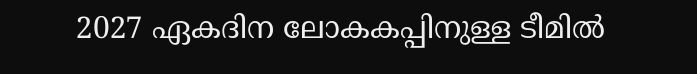2027 ഏകദിന ലോകകപ്പിനുള്ള ടീമില്‍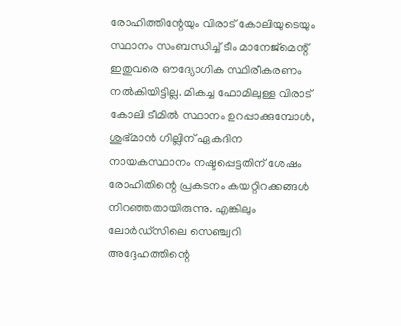രോഹിത്തിന്റേയും വിരാട് കോലിയുടെയും സ്ഥാനം സംബന്ധിച്ച് ടീം മാനേജ്മെന്റ് ഇതുവരെ ഔദ്യോഗിക സ്ഥിരീകരണം നല്‍കിയിട്ടില്ല. മികച്ച ഫോമിലുള്ള വിരാട് കോലി ടീമില്‍ സ്ഥാനം ഉറപ്പാക്കുമ്പോള്‍, ശുഭ്മാന്‍ ഗില്ലിന് ഏകദിന നായകസ്ഥാനം നഷ്ടപ്പെട്ടതിന് ശേഷം രോഹിതിന്റെ പ്രകടനം കയറ്റിറക്കങ്ങള്‍ നിറഞ്ഞതായിരുന്നു. എങ്കിലും ലോര്‍ഡ്‌സിലെ സെഞ്ച്വറി അദ്ദേഹത്തിന്റെ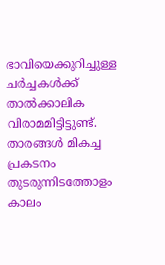ഭാവിയെക്കുറിച്ചുള്ള ചര്‍ച്ചകള്‍ക്ക് താല്‍ക്കാലിക വിരാമമിട്ടിട്ടുണ്ട്. താരങ്ങള്‍ മികച്ച പ്രകടനം തുടരുന്നിടത്തോളം കാലം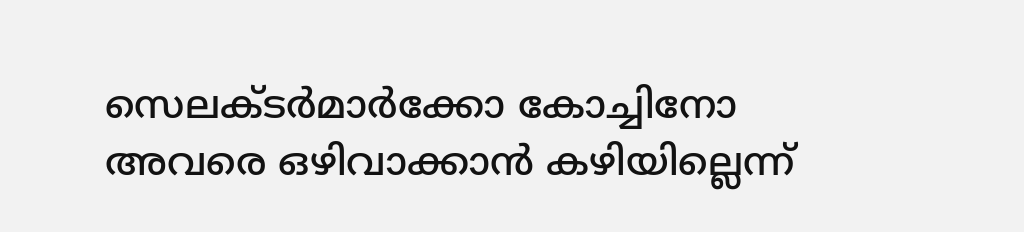സെലക്ടര്‍മാര്‍ക്കോ കോച്ചിനോ അവരെ ഒഴിവാക്കാന്‍ കഴിയില്ലെന്ന്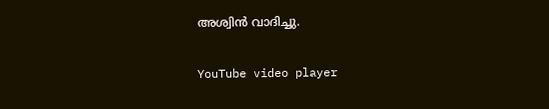അശ്വിന്‍ വാദിച്ചു.

YouTube video player